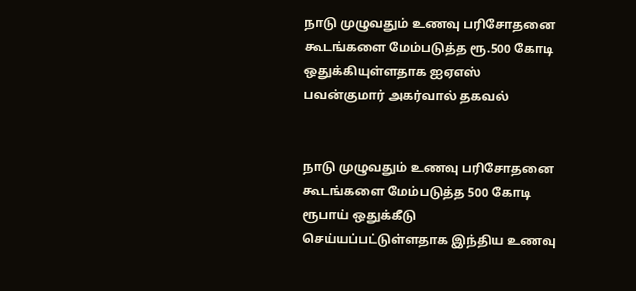நாடு முழுவதும் உணவு பரிசோதனை கூடங்களை மேம்படுத்த ரூ.500 கோடி ஒதுக்கியுள்ளதாக ஐஏஎஸ் பவன்குமார் அகர்வால் தகவல்


நாடு முழுவதும் உணவு பரிசோதனை கூடங்களை மேம்படுத்த 500 கோடி ரூபாய் ஒதுக்கீடு செய்யப்பட்டுள்ளதாக இந்திய உணவு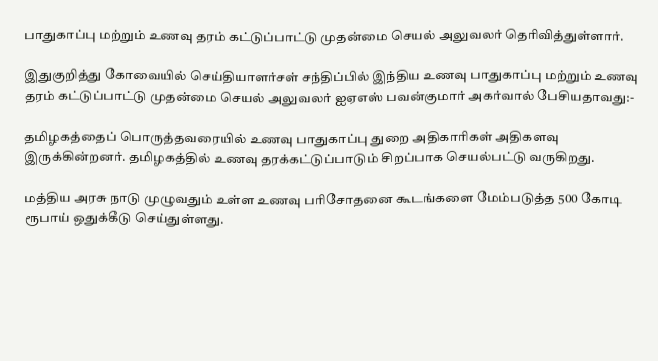பாதுகாப்பு மற்றும் உணவு தரம் கட்டுப்பாட்டு முதன்மை செயல் அலுவலர் தெரிவித்துள்ளார்.

இதுகுறித்து கோவையில் செய்தியாளர்சள் சந்திப்பில் இந்திய உணவு பாதுகாப்பு மற்றும் உணவு தரம் கட்டுப்பாட்டு முதன்மை செயல் அலுவலர் ஐஏஎஸ் பவன்குமார் அகர்வால் பேசியதாவது:-

தமிழகத்தைப் பொருத்தவரையில் உணவு பாதுகாப்பு துறை அதிகாரிகள் அதிகளவு இருக்கின்றனர். தமிழகத்தில் உணவு தரக்கட்டுப்பாடும் சிறப்பாக செயல்பட்டு வருகிறது.

மத்திய அரசு நாடு முழுவதும் உள்ள உணவு பரிசோதனை கூடங்களை மேம்படுத்த 500 கோடி ரூபாய் ஒதுக்கீடு செய்துள்ளது.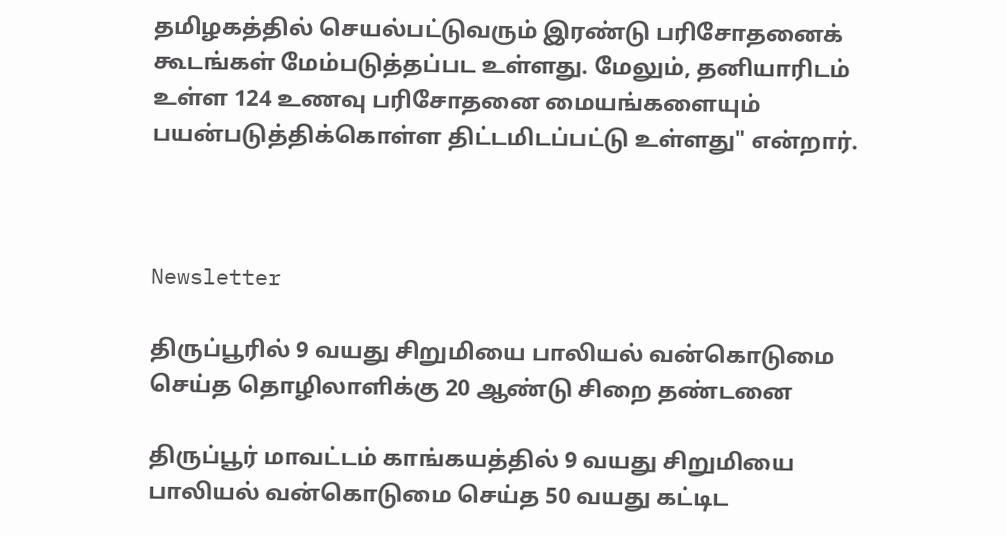தமிழகத்தில் செயல்பட்டுவரும் இரண்டு பரிசோதனைக் கூடங்கள் மேம்படுத்தப்பட உள்ளது. மேலும், தனியாரிடம் உள்ள 124 உணவு பரிசோதனை மையங்களையும் பயன்படுத்திக்கொள்ள திட்டமிடப்பட்டு உள்ளது" என்றார்.



Newsletter

திருப்பூரில் 9 வயது சிறுமியை பாலியல் வன்கொடுமை செய்த தொழிலாளிக்கு 20 ஆண்டு சிறை தண்டனை

திருப்பூர் மாவட்டம் காங்கயத்தில் 9 வயது சிறுமியை பாலியல் வன்கொடுமை செய்த 50 வயது கட்டிட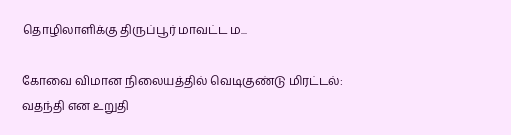தொழிலாளிக்கு திருப்பூர் மாவட்ட ம...

கோவை விமான நிலையத்தில் வெடிகுண்டு மிரட்டல்: வதந்தி என உறுதி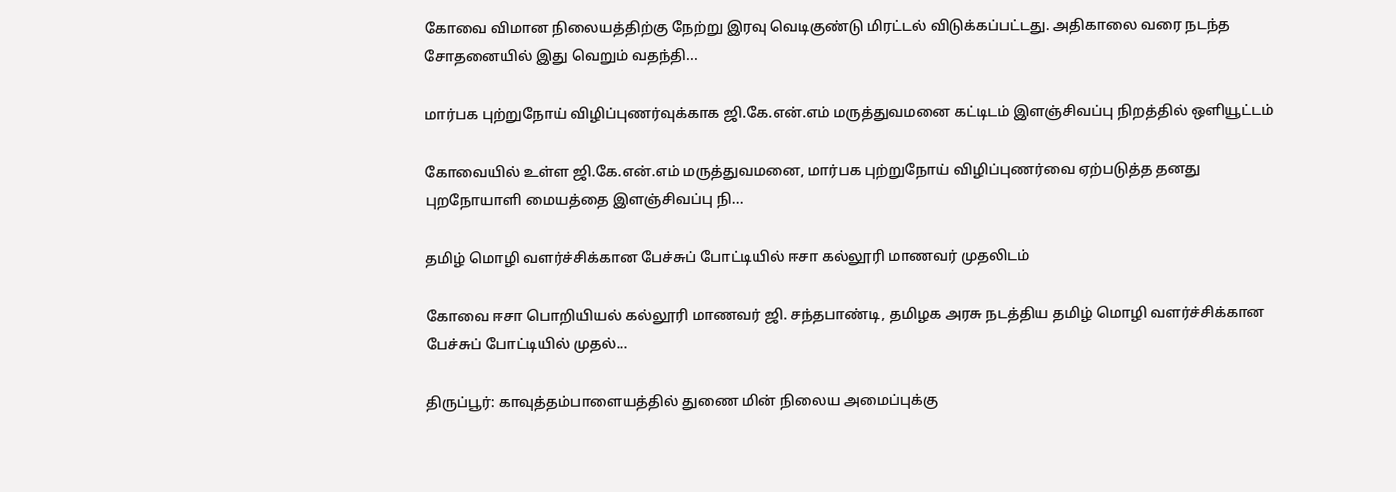கோவை விமான நிலையத்திற்கு நேற்று இரவு வெடிகுண்டு மிரட்டல் விடுக்கப்பட்டது. அதிகாலை வரை நடந்த சோதனையில் இது வெறும் வதந்தி...

மார்பக புற்றுநோய் விழிப்புணர்வுக்காக ஜி.கே.என்.எம் மருத்துவமனை கட்டிடம் இளஞ்சிவப்பு நிறத்தில் ஒளியூட்டம்

கோவையில் உள்ள ஜி.கே.என்.எம் மருத்துவமனை, மார்பக புற்றுநோய் விழிப்புணர்வை ஏற்படுத்த தனது புறநோயாளி மையத்தை இளஞ்சிவப்பு நி...

தமிழ் மொழி வளர்ச்சிக்கான பேச்சுப் போட்டியில் ஈசா கல்லூரி மாணவர் முதலிடம்

கோவை ஈசா பொறியியல் கல்லூரி மாணவர் ஜி. சந்தபாண்டி, தமிழக அரசு நடத்திய தமிழ் மொழி வளர்ச்சிக்கான பேச்சுப் போட்டியில் முதல்...

திருப்பூர்: காவுத்தம்பாளையத்தில் துணை மின் நிலைய அமைப்புக்கு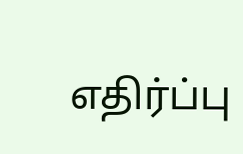எதிர்ப்பு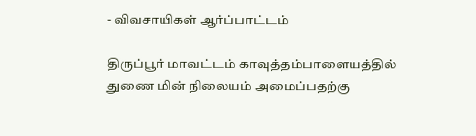- விவசாயிகள் ஆர்ப்பாட்டம்

திருப்பூர் மாவட்டம் காவுத்தம்பாளையத்தில் துணை மின் நிலையம் அமைப்பதற்கு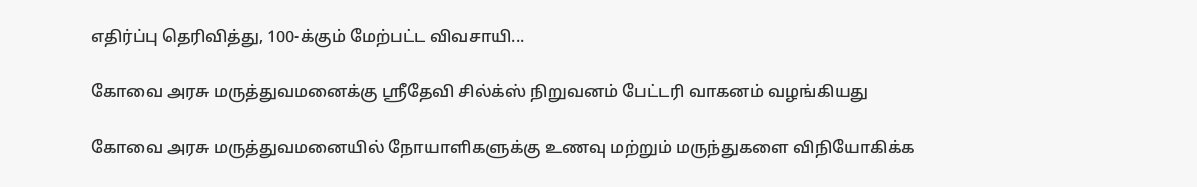எதிர்ப்பு தெரிவித்து, 100-க்கும் மேற்பட்ட விவசாயி...

கோவை அரசு மருத்துவமனைக்கு ஸ்ரீதேவி சில்க்ஸ் நிறுவனம் பேட்டரி வாகனம் வழங்கியது

கோவை அரசு மருத்துவமனையில் நோயாளிகளுக்கு உணவு மற்றும் மருந்துகளை விநியோகிக்க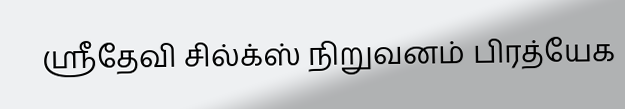ஸ்ரீதேவி சில்க்ஸ் நிறுவனம் பிரத்யேக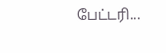பேட்டரி...